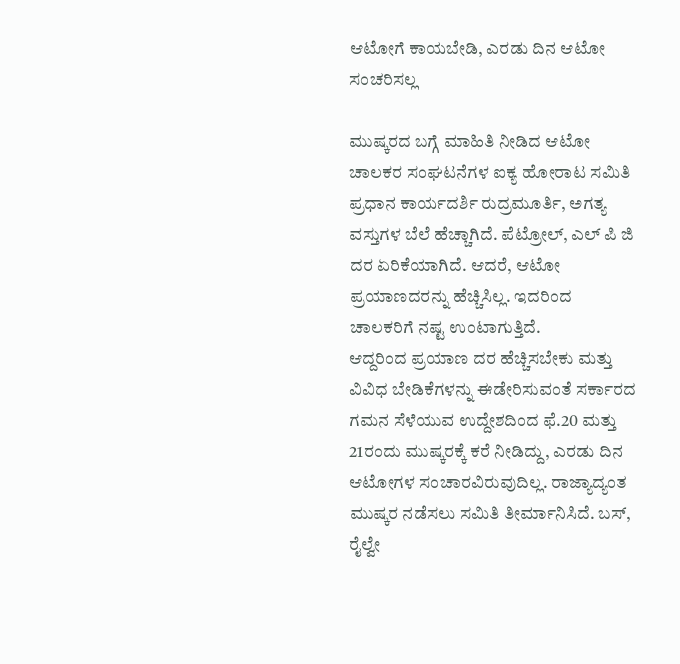ಆಟೋಗೆ ಕಾಯಬೇಡಿ, ಎರಡು ದಿನ ಆಟೋ ಸಂಚರಿಸಲ್ಲ

ಮುಷ್ಕರದ ಬಗ್ಗೆ ಮಾಹಿತಿ ನೀಡಿದ ಆಟೋ ಚಾಲಕರ ಸಂಘಟನೆಗಳ ಐಕ್ಯ ಹೋರಾಟ ಸಮಿತಿ ಪ್ರಧಾನ ಕಾರ್ಯದರ್ಶಿ ರುದ್ರಮೂರ್ತಿ, ಅಗತ್ಯ ವಸ್ತುಗಳ ಬೆಲೆ ಹೆಚ್ಚಾಗಿದೆ. ಪೆಟ್ರೋಲ್, ಎಲ್ ಪಿ ಜಿ ದರ ಏರಿಕೆಯಾಗಿದೆ. ಆದರೆ, ಆಟೋ ಪ್ರಯಾಣದರನ್ನು ಹೆಚ್ಚಿಸಿಲ್ಲ. ಇದರಿಂದ ಚಾಲಕರಿಗೆ ನಷ್ಟ ಉಂಟಾಗುತ್ತಿದೆ.
ಆದ್ದರಿಂದ ಪ್ರಯಾಣ ದರ ಹೆಚ್ಚಿಸಬೇಕು ಮತ್ತು ವಿವಿಧ ಬೇಡಿಕೆಗಳನ್ನು ಈಡೇರಿಸುವಂತೆ ಸರ್ಕಾರದ ಗಮನ ಸೆಳೆಯುವ ಉದ್ದೇಶದಿಂದ ಫೆ.20 ಮತ್ತು 21ರಂದು ಮುಷ್ಕರಕ್ಕೆ ಕರೆ ನೀಡಿದ್ದು, ಎರಡು ದಿನ ಆಟೋಗಳ ಸಂಚಾರವಿರುವುದಿಲ್ಲ. ರಾಜ್ಯಾದ್ಯಂತ ಮುಷ್ಕರ ನಡೆಸಲು ಸಮಿತಿ ತೀರ್ಮಾನಿಸಿದೆ. ಬಸ್, ರೈಲ್ವೇ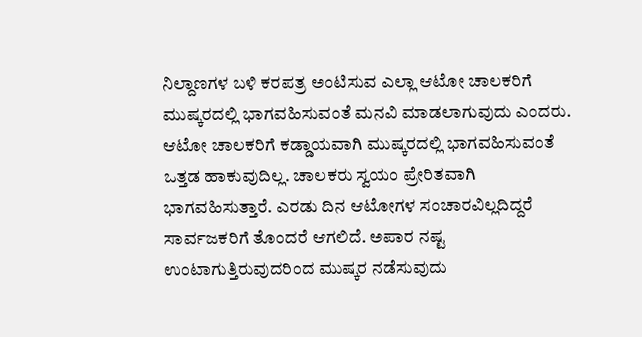ನಿಲ್ದಾಣಗಳ ಬಳಿ ಕರಪತ್ರ ಅಂಟಿಸುವ ಎಲ್ಲಾ ಆಟೋ ಚಾಲಕರಿಗೆ ಮುಷ್ಕರದಲ್ಲಿ ಭಾಗವಹಿಸುವಂತೆ ಮನವಿ ಮಾಡಲಾಗುವುದು ಎಂದರು.
ಆಟೋ ಚಾಲಕರಿಗೆ ಕಡ್ಡಾಯವಾಗಿ ಮುಷ್ಕರದಲ್ಲಿ ಭಾಗವಹಿಸುವಂತೆ ಒತ್ತಡ ಹಾಕುವುದಿಲ್ಲ. ಚಾಲಕರು ಸ್ವಯಂ ಪ್ರೇರಿತವಾಗಿ ಭಾಗವಹಿಸುತ್ತಾರೆ. ಎರಡು ದಿನ ಆಟೋಗಳ ಸಂಚಾರವಿಲ್ಲದಿದ್ದರೆ ಸಾರ್ವಜಕರಿಗೆ ತೊಂದರೆ ಆಗಲಿದೆ. ಅಪಾರ ನಷ್ಟ ಉಂಟಾಗುತ್ತಿರುವುದರಿಂದ ಮುಷ್ಕರ ನಡೆಸುವುದು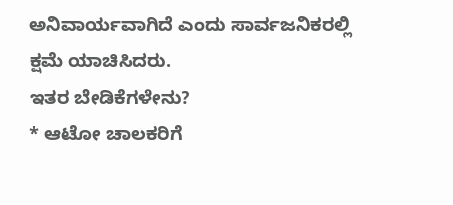ಅನಿವಾರ್ಯವಾಗಿದೆ ಎಂದು ಸಾರ್ವಜನಿಕರಲ್ಲಿ ಕ್ಷಮೆ ಯಾಚಿಸಿದರು.
ಇತರ ಬೇಡಿಕೆಗಳೇನು?
* ಆಟೋ ಚಾಲಕರಿಗೆ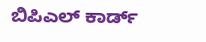ಬಿಪಿಎಲ್ ಕಾರ್ಡ್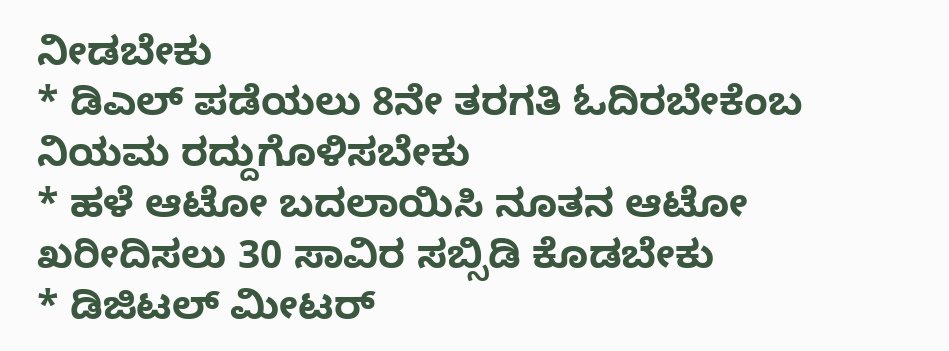ನೀಡಬೇಕು
* ಡಿಎಲ್ ಪಡೆಯಲು 8ನೇ ತರಗತಿ ಓದಿರಬೇಕೆಂಬ ನಿಯಮ ರದ್ದುಗೊಳಿಸಬೇಕು
* ಹಳೆ ಆಟೋ ಬದಲಾಯಿಸಿ ನೂತನ ಆಟೋ ಖರೀದಿಸಲು 30 ಸಾವಿರ ಸಬ್ಸಿಡಿ ಕೊಡಬೇಕು
* ಡಿಜಿಟಲ್ ಮೀಟರ್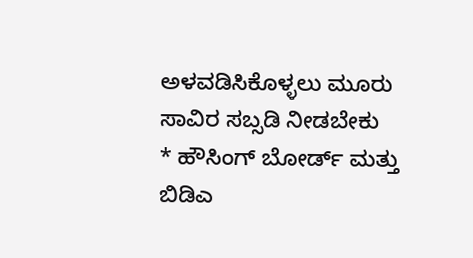ಅಳವಡಿಸಿಕೊಳ್ಳಲು ಮೂರು ಸಾವಿರ ಸಬ್ಸಡಿ ನೀಡಬೇಕು
* ಹೌಸಿಂಗ್ ಬೋರ್ಡ್ ಮತ್ತು ಬಿಡಿಎ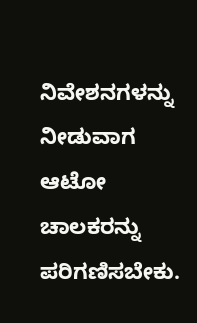ನಿವೇಶನಗಳನ್ನು ನೀಡುವಾಗ ಆಟೋ ಚಾಲಕರನ್ನು ಪರಿಗಣಿಸಬೇಕು.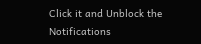Click it and Unblock the Notifications